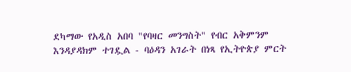ደካማው የአዲስ አበባ "የባዛር መንግስት" የብር አቅምንም እንዳያዳክም ተገዷል - ባዕዳን አገራት በነጻ የኢትዮጵያ ምርት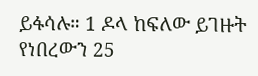ይፋሳሉ። 1 ዶላ ከፍለው ይገዙት የነበረውን 25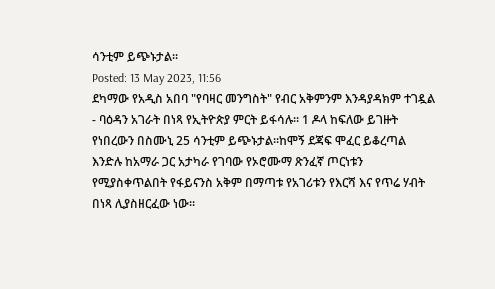ሳንቲም ይጭኑታል።
Posted: 13 May 2023, 11:56
ደካማው የአዲስ አበባ "የባዛር መንግስት" የብር አቅምንም እንዳያዳክም ተገዷል - ባዕዳን አገራት በነጻ የኢትዮጵያ ምርት ይፋሳሉ። 1 ዶላ ከፍለው ይገዙት የነበረውን በስሙኒ 25 ሳንቲም ይጭኑታል።ከሞኝ ደጃፍ ሞፈር ይቆረጣል እንድሉ ከአማራ ጋር አታካራ የገባው የኦሮሙማ ጽንፈኛ ጦርነቱን የሚያስቀጥልበት የፋይናንስ አቅም በማጣቱ የአገሪቱን የእርሻ እና የጥሬ ሃብት በነጻ ሊያስዘርፈው ነው።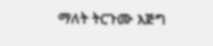ማለት ትርጉሙ እጅግ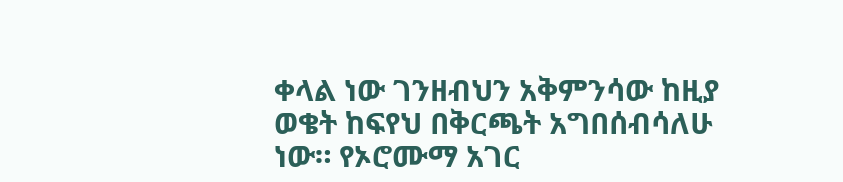ቀላል ነው ገንዘብህን አቅምንሳው ከዚያ ወቄት ከፍየህ በቅርጫት አግበሰብሳለሁ ነው። የኦሮሙማ አገር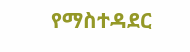የማስተዳደር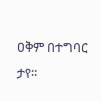ዐቅም በተግባር ታየ።